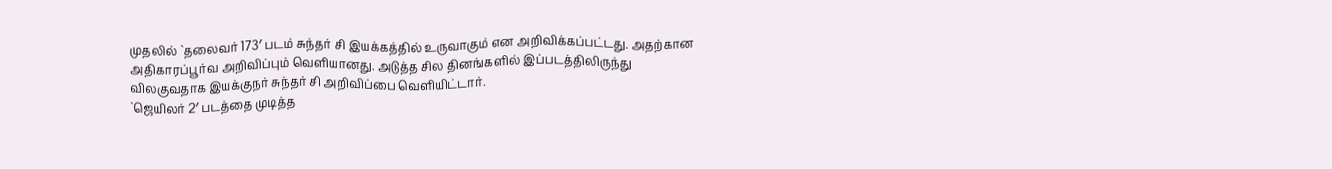முதலில் `தலைவர் 173′ படம் சுந்தர் சி இயக்கத்தில் உருவாகும் என அறிவிக்கப்பட்டது. அதற்கான அதிகாரப்பூர்வ அறிவிப்பும் வெளியானது. அடுத்த சில தினங்களில் இப்படத்திலிருந்து விலகுவதாக இயக்குநர் சுந்தர் சி அறிவிப்பை வெளியிட்டார்.
`ஜெயிலர் 2′ படத்தை முடித்த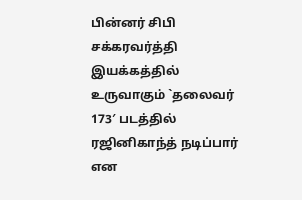பின்னர் சிபி சக்கரவர்த்தி இயக்கத்தில் உருவாகும் `தலைவர் 173′ படத்தில் ரஜினிகாந்த் நடிப்பார் என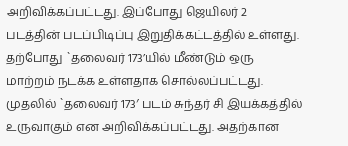அறிவிக்கப்பட்டது. இப்போது ஜெயிலர் 2 படத்தின் படப்பிடிப்பு இறுதிக்கட்டத்தில் உள்ளது. தற்போது `தலைவர் 173’யில் மீண்டும் ஒரு மாற்றம் நடக்க உள்ளதாக சொல்லப்பட்டது. முதலில் `தலைவர் 173′ படம் சுந்தர் சி இயக்கத்தில் உருவாகும் என அறிவிக்கப்பட்டது. அதற்கான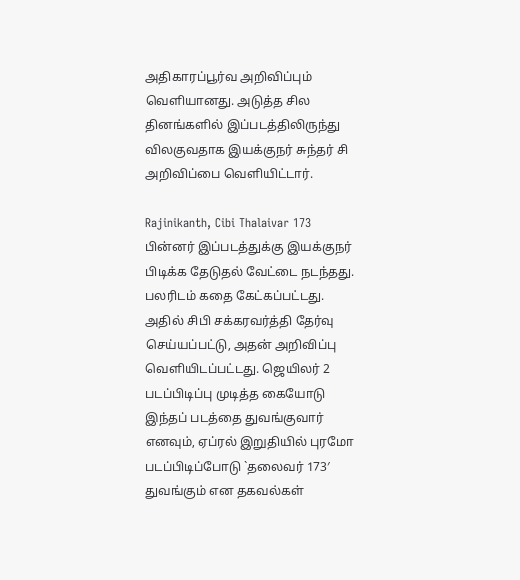அதிகாரப்பூர்வ அறிவிப்பும் வெளியானது. அடுத்த சில தினங்களில் இப்படத்திலிருந்து விலகுவதாக இயக்குநர் சுந்தர் சி அறிவிப்பை வெளியிட்டார்.

Rajinikanth, Cibi Thalaivar 173
பின்னர் இப்படத்துக்கு இயக்குநர் பிடிக்க தேடுதல் வேட்டை நடந்தது. பலரிடம் கதை கேட்கப்பட்டது. அதில் சிபி சக்கரவர்த்தி தேர்வு செய்யப்பட்டு, அதன் அறிவிப்பு வெளியிடப்பட்டது. ஜெயிலர் 2 படப்பிடிப்பு முடித்த கையோடு இந்தப் படத்தை துவங்குவார் எனவும், ஏப்ரல் இறுதியில் புரமோ படப்பிடிப்போடு `தலைவர் 173′ துவங்கும் என தகவல்கள்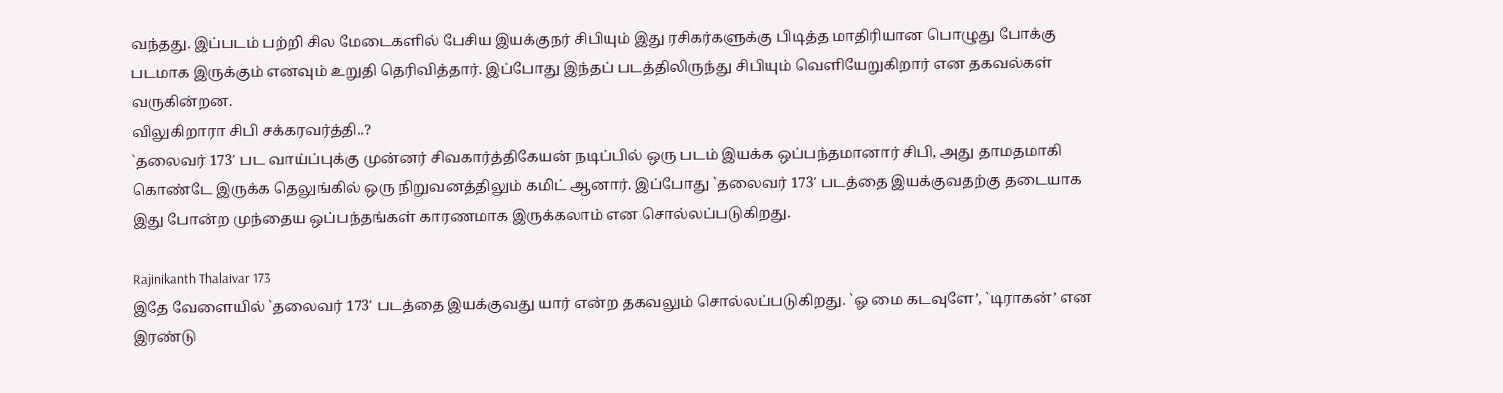வந்தது. இப்படம் பற்றி சில மேடைகளில் பேசிய இயக்குநர் சிபியும் இது ரசிகர்களுக்கு பிடித்த மாதிரியான பொழுது போக்கு படமாக இருக்கும் எனவும் உறுதி தெரிவித்தார். இப்போது இந்தப் படத்திலிருந்து சிபியும் வெளியேறுகிறார் என தகவல்கள் வருகின்றன.
விலுகிறாரா சிபி சக்கரவர்த்தி..?
`தலைவர் 173′ பட வாய்ப்புக்கு முன்னர் சிவகார்த்திகேயன் நடிப்பில் ஒரு படம் இயக்க ஒப்பந்தமானார் சிபி, அது தாமதமாகி கொண்டே இருக்க தெலுங்கில் ஒரு நிறுவனத்திலும் கமிட் ஆனார். இப்போது `தலைவர் 173′ படத்தை இயக்குவதற்கு தடையாக இது போன்ற முந்தைய ஒப்பந்தங்கள் காரணமாக இருக்கலாம் என சொல்லப்படுகிறது.

Rajinikanth Thalaivar 173
இதே வேளையில் `தலைவர் 173′ படத்தை இயக்குவது யார் என்ற தகவலும் சொல்லப்படுகிறது. `ஓ மை கடவுளே’, `டிராகன்’ என இரண்டு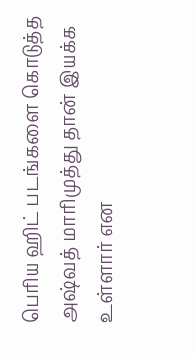பெரிய ஹிட் படங்களை கொடுத்த அஷ்வத் மாரிமுத்து தான் இயக்க உள்ளார் என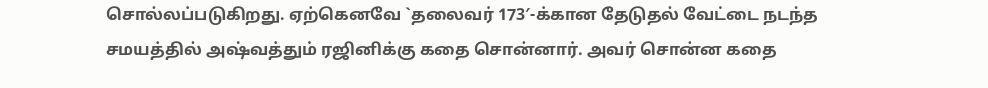சொல்லப்படுகிறது. ஏற்கெனவே `தலைவர் 173′-க்கான தேடுதல் வேட்டை நடந்த சமயத்தில் அஷ்வத்தும் ரஜினிக்கு கதை சொன்னார். அவர் சொன்ன கதை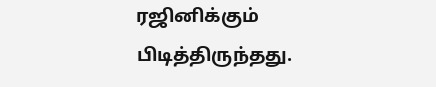ரஜினிக்கும் பிடித்திருந்தது.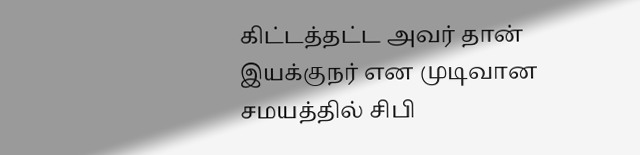கிட்டத்தட்ட அவர் தான் இயக்குநர் என முடிவான சமயத்தில் சிபி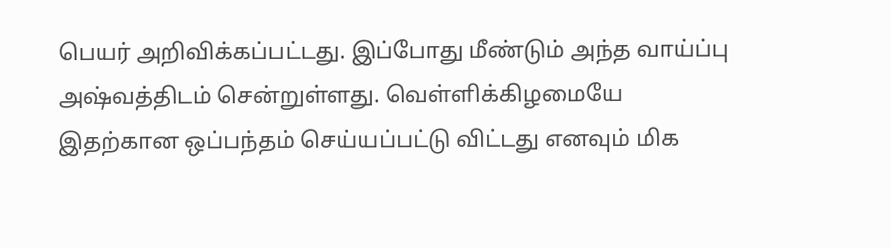பெயர் அறிவிக்கப்பட்டது. இப்போது மீண்டும் அந்த வாய்ப்பு அஷ்வத்திடம் சென்றுள்ளது. வெள்ளிக்கிழமையே இதற்கான ஒப்பந்தம் செய்யப்பட்டு விட்டது எனவும் மிக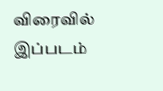விரைவில் இப்படம்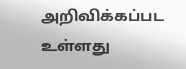அறிவிக்கப்பட உள்ளது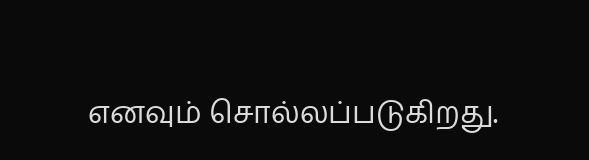எனவும் சொல்லப்படுகிறது.